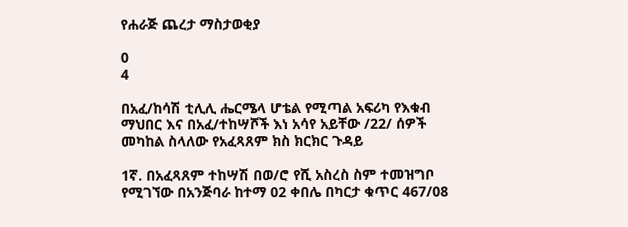የሐራጅ ጨረታ ማስታወቂያ

0
4

በአፈ/ከሳሽ ቲሊሊ ሔርሜላ ሆቴል የሚጣል አፍሪካ የእቁብ ማህበር እና በአፈ/ተከሣሾች እነ አሳየ አይቸው /22/ ሰዎች መካከል ስላለው የአፈጻጸም ክስ ክርክር ጉዳይ

1ኛ. በአፈጻጸም ተከሣሽ በወ/ሮ የሺ አስረስ ስም ተመዝግቦ የሚገኘው በአንጅባራ ከተማ 02 ቀበሌ በካርታ ቁጥር 467/08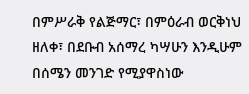በምሥራቅ የልጅማር፣ በምዕራብ ወርቅነህ ዘለቀ፣ በደቡብ አሰማረ ካሣሁን እንዲሁም በሰሜን መንገድ የሚያዋስነው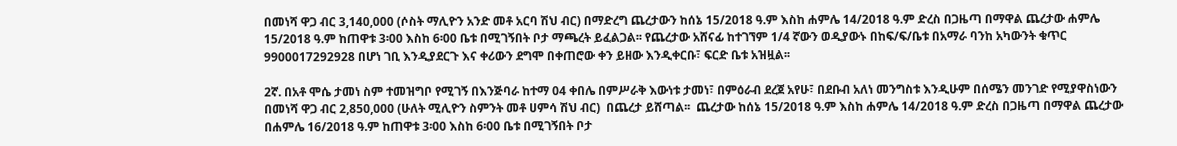በመነሻ ዋጋ ብር 3,140,000 (ሶስት ማሊዮን አንድ መቶ አርባ ሽህ ብር) በማድረግ ጨረታውን ከሰኔ 15/2018 ዓ.ም እስከ ሐምሌ 14/2018 ዓ.ም ድረስ በጋዜጣ በማዋል ጨረታው ሐምሌ 15/2018 ዓ.ም ከጠዋቱ 3፡00 እስከ 6፡00 ቤቱ በሚገኝበት ቦታ ማጫረት ይፈልጋል፡፡ የጨረታው አሸናፊ ከተገኘም 1/4 ኛውን ወዲያውኑ በከፍ/ፍ/ቤቱ በአማራ ባንከ አካውንት ቁጥር 9900017292928 በሆነ ገቢ እንዲያደርጉ እና ቀሪውን ደግሞ በቀጠሮው ቀን ይዘው እንዲቀርቡ፣ ፍርድ ቤቱ አዝዟል፡፡

2ኛ. በአቶ ሞሴ ታመነ ስም ተመዝግቦ የሚገኝ በእንጅባራ ከተማ 04 ቀበሌ በምሥራቅ እውነቱ ታመነ፣ በምዕራብ ደረጀ አየሁ፣ በደቡብ አለነ መንግስቱ እንዲሁም በሰሜን መንገድ የሚያዋስነውን በመነሻ ዋጋ ብር 2,850,000 (ሁለት ሚሊዮን ስምንት መቶ ሀምሳ ሽህ ብር)  በጨረታ ይሸጣል፡፡  ጨረታው ከሰኔ 15/2018 ዓ.ም እስከ ሐምሌ 14/2018 ዓ.ም ድረስ በጋዜጣ በማዋል ጨረታው በሐምሌ 16/2018 ዓ.ም ከጠዋቱ 3፡00 እስከ 6፡00 ቤቱ በሚገኝበት ቦታ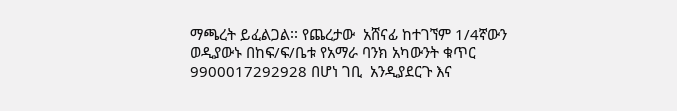ማጫረት ይፈልጋል፡፡ የጨረታው  አሸናፊ ከተገኘም 1/4ኛውን ወዲያውኑ በከፍ/ፍ/ቤቱ የአማራ ባንክ አካውንት ቁጥር 9900017292928 በሆነ ገቢ  አንዲያደርጉ እና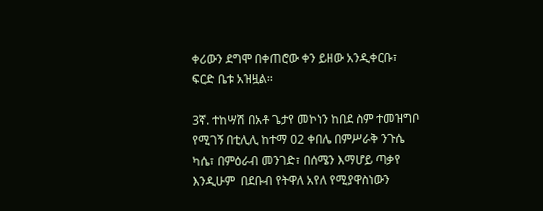ቀሪውን ደግሞ በቀጠሮው ቀን ይዘው አንዲቀርቡ፣ ፍርድ ቤቱ አዝዟል፡፡

3ኛ. ተከሣሽ በአቶ ጌታየ መኮነን ከበደ ስም ተመዝግቦ የሚገኝ በቲሊሊ ከተማ 02 ቀበሌ በምሥራቅ ንጉሴ ካሴ፣ በምዕራብ መንገድ፣ በሰሜን እማሆይ ጣቃየ እንዲሁም  በደቡብ የትዋለ አየለ የሚያዋስነውን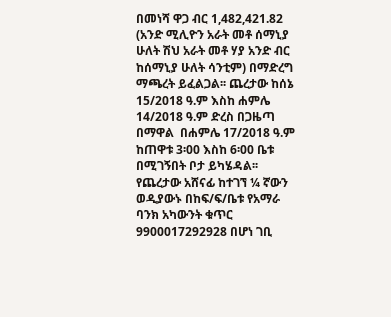በመነሻ ዋጋ ብር 1,482,421.82 (አንድ ሚሊዮን አራት መቶ ሰማኒያ ሁለት ሽህ አራት መቶ ሃያ አንድ ብር ከሰማኒያ ሁለት ሳንቲም) በማድረግ ማጫረት ይፈልጋል፡፡ ጨረታው ከሰኔ 15/2018 ዓ.ም እስከ ሐምሌ 14/2018 ዓ.ም ድረስ በጋዜጣ በማዋል  በሐምሌ 17/2018 ዓ.ም ከጠዋቱ 3፡00 እስከ 6፡00 ቤቱ በሚገኝበት ቦታ ይካሄዳል፡፡ የጨረታው አሸናፊ ከተገኘ ¼ ኛውን ወዲያውኑ በከፍ/ፍ/ቤቱ የአማራ ባንክ አካውንት ቁጥር 9900017292928 በሆነ ገቢ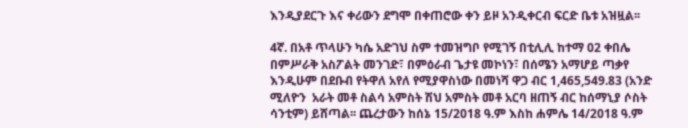እንዲያደርጉ እና ቀሪውን ደግሞ በቀጠሮው ቀን ይዞ አንዲቀርብ ፍርድ ቤቱ አዝዟል፡፡

4ኛ. በአቶ ጥላሁን ካሴ አድገህ ስም ተመዝግቦ የሚገኝ በቲሊሊ ከተማ 02 ቀበሌ በምሥራቅ አስፖልት መንገድ፣ በምዕራብ ጌታዩ መኮነን፣ በሰሜን አማሆይ ጣቃየ እንዲሁም በደቡብ የትዋለ አየለ የሚያዋስነው በመነሻ ዋጋ ብር 1,465,549.83 (አንድ ሚለዮን  አራት መቶ ስልሳ አምስት ሽህ አምስት መቶ አርባ ዘጠኝ ብር ከሰማኒያ ሶስት ሳንቲም) ይሸጣል፡፡ ጨረታውን ከሰኔ 15/2018 ዓ.ም እስከ ሐምሌ 14/2018 ዓ.ም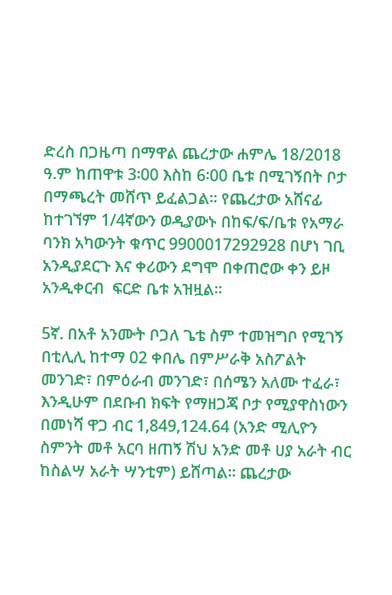ድረስ በጋዜጣ በማዋል ጨረታው ሐምሌ 18/2018 ዓ.ም ከጠዋቱ 3፡00 እስከ 6፡00 ቤቱ በሚገኝበት ቦታ በማጫረት መሸጥ ይፈልጋል፡፡ የጨረታው አሸናፊ ከተገኘም 1/4ኛውን ወዲያውኑ በከፍ/ፍ/ቤቱ የአማራ ባንክ አካውንት ቁጥር 9900017292928 በሆነ ገቢ አንዲያደርጉ እና ቀሪውን ደግሞ በቀጠሮው ቀን ይዞ አንዲቀርብ  ፍርድ ቤቱ አዝዟል፡፡

5ኛ. በአቶ አንሙት ቦጋለ ጌቴ ስም ተመዝግቦ የሚገኝ በቲሊሊ ከተማ 02 ቀበሌ በምሥራቅ አስፖልት መንገድ፣ በምዕራብ መንገድ፣ በሰሜን አለሙ ተፈራ፣ እንዲሁም በደቡብ ክፍት የማዘጋጃ ቦታ የሚያዋስነውን በመነሻ ዋጋ ብር 1,849,124.64 (አንድ ሚሊዮን ስምንት መቶ አርባ ዘጠኝ ሽህ አንድ መቶ ሀያ አራት ብር ከስልሣ አራት ሣንቲም) ይሸጣል፡፡ ጨረታው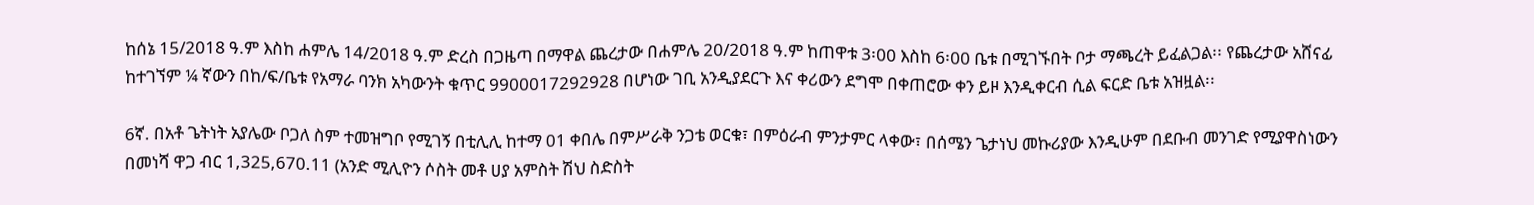ከሰኔ 15/2018 ዓ.ም እስከ ሐምሌ 14/2018 ዓ.ም ድረስ በጋዜጣ በማዋል ጨረታው በሐምሌ 20/2018 ዓ.ም ከጠዋቱ 3፡00 እስከ 6፡00 ቤቱ በሚገኙበት ቦታ ማጫረት ይፈልጋል፡፡ የጨረታው አሸናፊ ከተገኘም ¼ ኛውን በከ/ፍ/ቤቱ የአማራ ባንክ አካውንት ቁጥር 9900017292928 በሆነው ገቢ አንዲያደርጉ እና ቀሪውን ደግሞ በቀጠሮው ቀን ይዞ እንዲቀርብ ሲል ፍርድ ቤቱ አዝዟል፡፡

6ኛ. በአቶ ጌትነት አያሌው ቦጋለ ስም ተመዝግቦ የሚገኝ በቲሊሊ ከተማ 01 ቀበሌ በምሥራቅ ንጋቴ ወርቁ፣ በምዕራብ ምንታምር ላቀው፣ በሰሜን ጌታነህ መኩሪያው እንዲሁም በደቡብ መንገድ የሚያዋስነውን በመነሻ ዋጋ ብር 1,325,670.11 (አንድ ሚሊዮን ሶስት መቶ ሀያ አምስት ሽህ ስድስት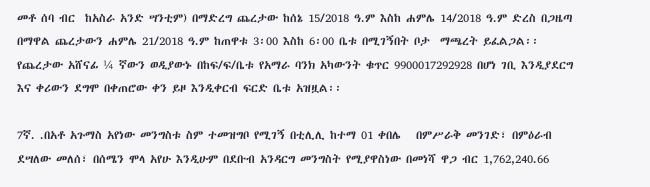መቶ ሰባ ብር  ከአስራ አንድ ሣንቲም) በማድረግ ጨረታው ከሰኔ 15/2018 ዓ.ም እስከ ሐምሌ 14/2018 ዓ.ም ድረስ በጋዜጣ በማዋል ጨረታውን ሐምሌ 21/2018 ዓ.ም ከጠዋቱ 3፡00 እስከ 6፡00 ቤቱ በሚገኝበት ቦታ  ማጫረት ይፈልጋል፡፡ የጨረታው አሸናፊ ¼ ኛውን ወዲያውኑ በከፍ/ፍ/ቤቱ የአማራ ባንክ አካውንት ቁጥር 9900017292928 በሆነ ገቢ እንዲያደርግ  እና ቀሪውን ደግሞ በቀጠሮው ቀን ይዞ እንዲቀርብ ፍርድ ቤቱ አዝዟል፡፡

7ኛ. .በአቶ አጉማስ አየነው መንግስቱ ስም ተመዝግቦ የሚገኝ በቲሊሊ ከተማ 01 ቀበሌ   በምሥራቅ መንገድ፣ በምዕራብ ደሣለው መለሰ፣ በሰሜን ሞላ አየሁ እንዲሁም በደቡብ አንዳርግ መንግስት የሚያዋስነው በመነሻ ዋጋ ብር 1,762,240.66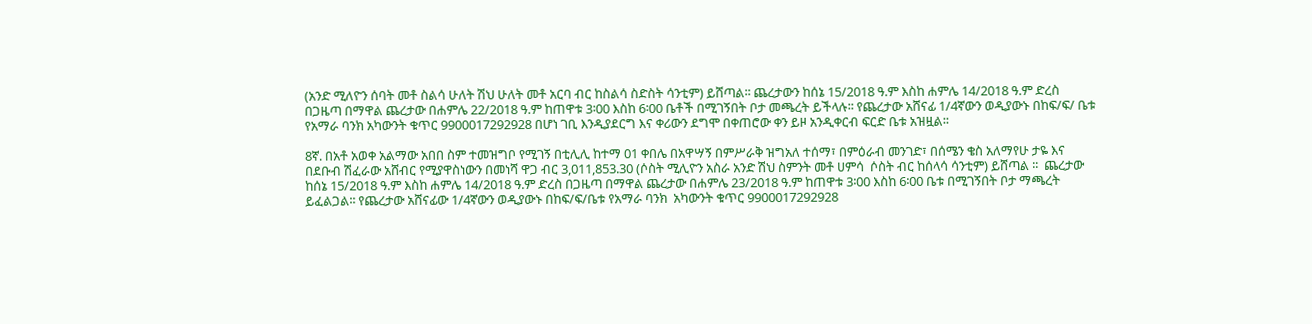(አንድ ሚለዮን ሰባት መቶ ስልሳ ሁለት ሽህ ሁለት መቶ አርባ ብር ከስልሳ ስድስት ሳንቲም) ይሸጣል፡፡ ጨረታውን ከሰኔ 15/2018 ዓ.ም እስከ ሐምሌ 14/2018 ዓ.ም ድረስ በጋዜጣ በማዋል ጨረታው በሐምሌ 22/2018 ዓ.ም ከጠዋቱ 3፡00 እስከ 6፡00 ቤቶች በሚገኝበት ቦታ መጫረት ይችላሉ፡፡ የጨረታው አሸናፊ 1/4ኛውን ወዲያውኑ በከፍ/ፍ/ ቤቱ የአማራ ባንክ አካውንት ቁጥር 9900017292928 በሆነ ገቢ እንዲያደርግ እና ቀሪውን ደግሞ በቀጠሮው ቀን ይዞ አንዲቀርብ ፍርድ ቤቱ አዝዟል፡፡

8ኛ. በአቶ አወቀ አልማው አበበ ስም ተመዝግቦ የሚገኝ በቲሊሊ ከተማ 01 ቀበሌ በአዋሣኝ በምሥራቅ ዝግአለ ተሰማ፣ በምዕራብ መንገድ፣ በሰሜን ቄስ አለማየሁ ታዬ እና በደቡብ ሽፈራው አሸብር የሚያዋስነውን በመነሻ ዋጋ ብር 3,011,853.30 (ሶስት ሚሊዮን አስራ አንድ ሽህ ስምንት መቶ ሀምሳ  ሶስት ብር ከሰላሳ ሳንቲም) ይሸጣል ፡፡  ጨረታው  ከሰኔ 15/2018 ዓ.ም እስከ ሐምሌ 14/2018 ዓ.ም ድረስ በጋዜጣ በማዋል ጨረታው በሐምሌ 23/2018 ዓ.ም ከጠዋቱ 3፡00 እስከ 6፡00 ቤቱ በሚገኝበት ቦታ ማጫረት ይፈልጋል፡፡ የጨረታው አሸናፊው 1/4ኛውን ወዲያውኑ በከፍ/ፍ/ቤቱ የአማራ ባንክ  አካውንት ቁጥር 9900017292928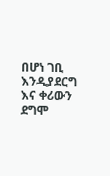በሆነ ገቢ እንዲያደርግ እና ቀሪውን ደግሞ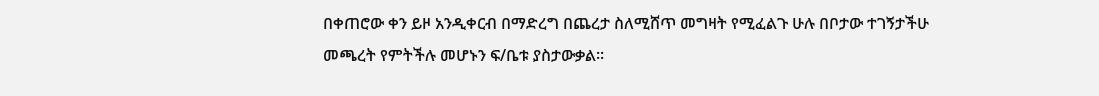በቀጠሮው ቀን ይዞ አንዲቀርብ በማድረግ በጨረታ ስለሚሸጥ መግዛት የሚፈልጉ ሁሉ በቦታው ተገኝታችሁ መጫረት የምትችሉ መሆኑን ፍ/ቤቱ ያስታውቃል፡፡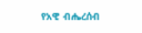የአዊ ብሔረሰብ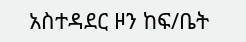አስተዳደር ዞን ከፍ/ቤት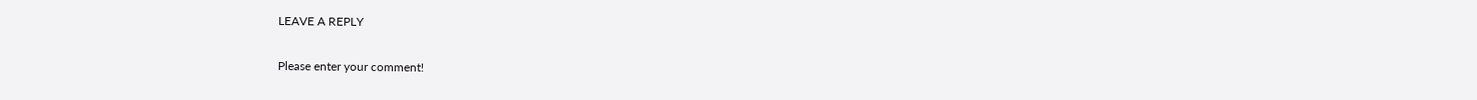LEAVE A REPLY

Please enter your comment!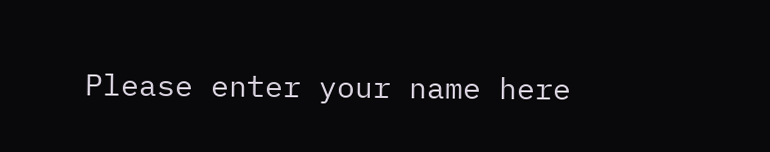Please enter your name here